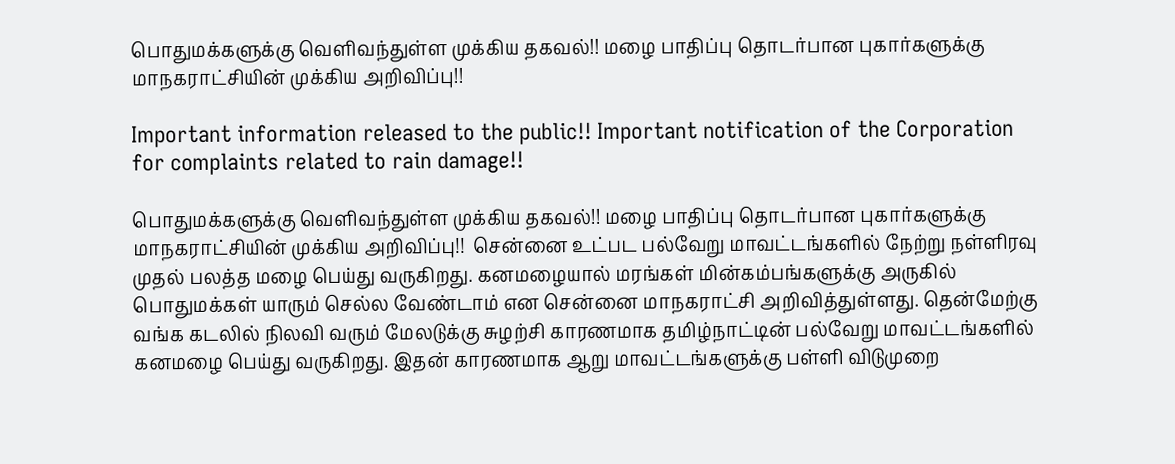பொதுமக்களுக்கு வெளிவந்துள்ள முக்கிய தகவல்!! மழை பாதிப்பு தொடர்பான புகார்களுக்கு மாநகராட்சியின் முக்கிய அறிவிப்பு!!

Important information released to the public!! Important notification of the Corporation for complaints related to rain damage!!

பொதுமக்களுக்கு வெளிவந்துள்ள முக்கிய தகவல்!! மழை பாதிப்பு தொடர்பான புகார்களுக்கு மாநகராட்சியின் முக்கிய அறிவிப்பு!!  சென்னை உட்பட பல்வேறு மாவட்டங்களில் நேற்று நள்ளிரவு முதல் பலத்த மழை பெய்து வருகிறது. கனமழையால் மரங்கள் மின்கம்பங்களுக்கு அருகில் பொதுமக்கள் யாரும் செல்ல வேண்டாம் என சென்னை மாநகராட்சி அறிவித்துள்ளது. தென்மேற்கு வங்க கடலில் நிலவி வரும் மேலடுக்கு சுழற்சி காரணமாக தமிழ்நாட்டின் பல்வேறு மாவட்டங்களில் கனமழை பெய்து வருகிறது. இதன் காரணமாக ஆறு மாவட்டங்களுக்கு பள்ளி விடுமுறை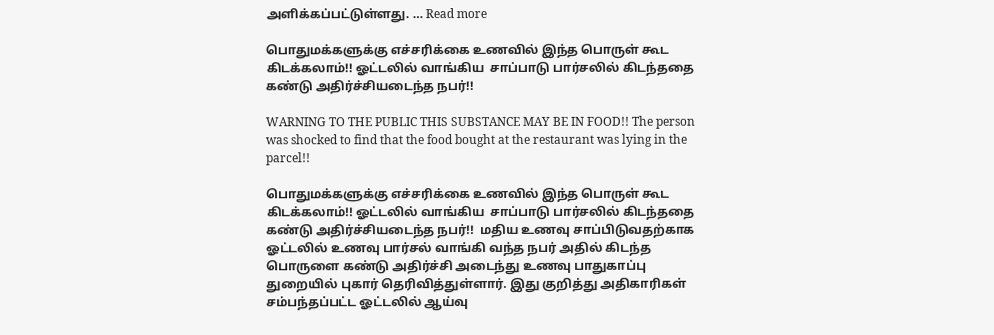அளிக்கப்பட்டுள்ளது. … Read more

பொதுமக்களுக்கு எச்சரிக்கை உணவில் இந்த பொருள் கூட கிடக்கலாம்!! ஓட்டலில் வாங்கிய  சாப்பாடு பார்சலில் கிடந்ததை கண்டு அதிர்ச்சியடைந்த நபர்!!

WARNING TO THE PUBLIC THIS SUBSTANCE MAY BE IN FOOD!! The person was shocked to find that the food bought at the restaurant was lying in the parcel!!

பொதுமக்களுக்கு எச்சரிக்கை உணவில் இந்த பொருள் கூட கிடக்கலாம்!! ஓட்டலில் வாங்கிய  சாப்பாடு பார்சலில் கிடந்ததை கண்டு அதிர்ச்சியடைந்த நபர்!!  மதிய உணவு சாப்பிடுவதற்காக ஓட்டலில் உணவு பார்சல் வாங்கி வந்த நபர் அதில் கிடந்த பொருளை கண்டு அதிர்ச்சி அடைந்து உணவு பாதுகாப்பு துறையில் புகார் தெரிவித்துள்ளார். இது குறித்து அதிகாரிகள் சம்பந்தப்பட்ட ஓட்டலில் ஆய்வு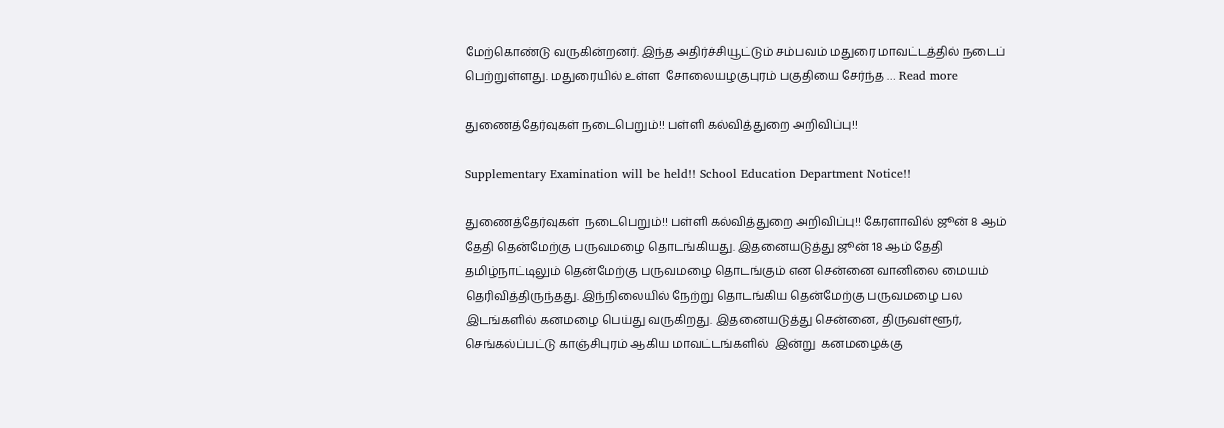மேற்கொண்டு வருகின்றனர். இந்த அதிர்ச்சியூட்டும் சம்பவம் மதுரை மாவட்டத்தில் நடைப் பெற்றுள்ளது. மதுரையில் உள்ள  சோலையழகுபுரம் பகுதியை சேர்ந்த … Read more

துணைத்தேர்வுகள் நடைபெறும்!! பள்ளி கல்வித்துறை அறிவிப்பு!!

Supplementary Examination will be held!! School Education Department Notice!!

துணைத்தேர்வுகள்  நடைபெறும்!! பள்ளி கல்வித்துறை அறிவிப்பு!! கேரளாவில் ஜூன் 8 ஆம் தேதி தென்மேற்கு பருவமழை தொடங்கியது. இதனையடுத்து ஜூன் 18 ஆம் தேதி தமிழ்நாட்டிலும் தென்மேற்கு பருவமழை தொடங்கும் என சென்னை வானிலை மையம் தெரிவித்திருந்தது. இந்நிலையில் நேற்று தொடங்கிய தென்மேற்கு பருவமழை பல இடங்களில் கனமழை பெய்து வருகிறது. இதனையடுத்து சென்னை, திருவள்ளூர், செங்கல்ப்பட்டு காஞ்சிபுரம் ஆகிய மாவட்டங்களில்  இன்று  கனமழைக்கு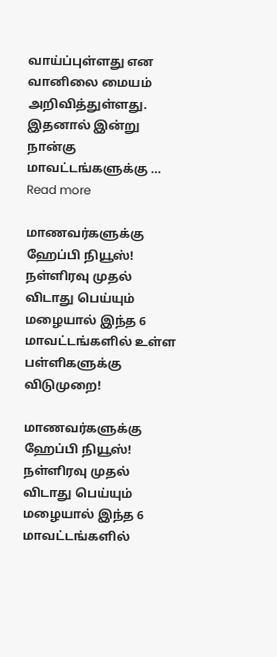வாய்ப்புள்ளது என வானிலை மையம் அறிவித்துள்ளது. இதனால் இன்று நான்கு மாவட்டங்களுக்கு … Read more

மாணவர்களுக்கு ஹேப்பி நியூஸ்! நள்ளிரவு முதல் விடாது பெய்யும் மழையால் இந்த 6 மாவட்டங்களில் உள்ள பள்ளிகளுக்கு விடுமுறை!

மாணவர்களுக்கு ஹேப்பி நியூஸ்! நள்ளிரவு முதல் விடாது பெய்யும் மழையால் இந்த 6 மாவட்டங்களில்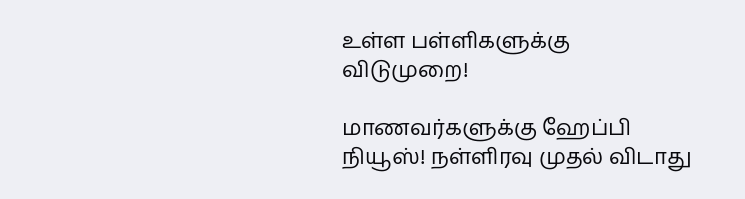உள்ள பள்ளிகளுக்கு விடுமுறை!

மாணவர்களுக்கு ஹேப்பி நியூஸ்! நள்ளிரவு முதல் விடாது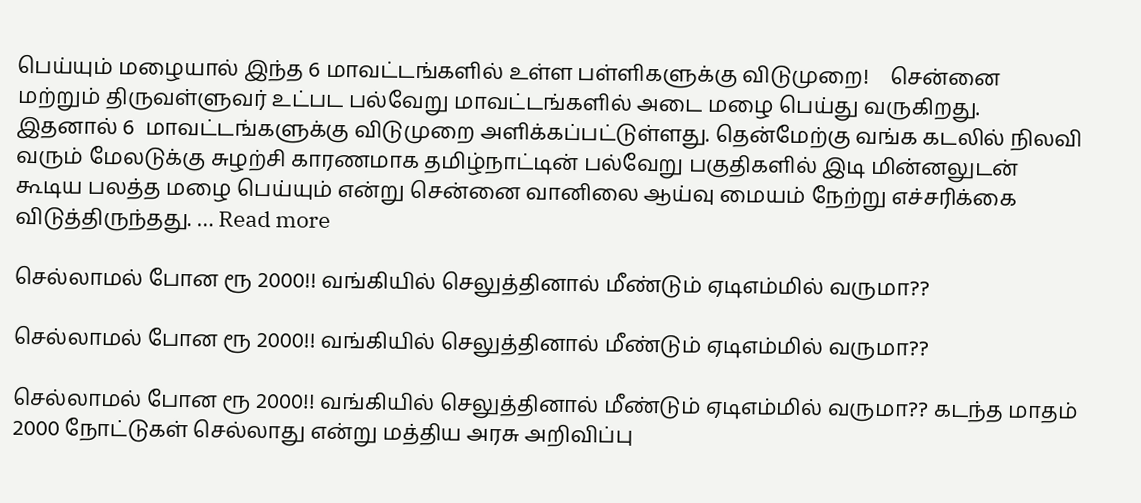பெய்யும் மழையால் இந்த 6 மாவட்டங்களில் உள்ள பள்ளிகளுக்கு விடுமுறை!    சென்னை மற்றும் திருவள்ளுவர் உட்பட பல்வேறு மாவட்டங்களில் அடை மழை பெய்து வருகிறது. இதனால் 6  மாவட்டங்களுக்கு விடுமுறை அளிக்கப்பட்டுள்ளது. தென்மேற்கு வங்க கடலில் நிலவி வரும் மேலடுக்கு சுழற்சி காரணமாக தமிழ்நாட்டின் பல்வேறு பகுதிகளில் இடி மின்னலுடன் கூடிய பலத்த மழை பெய்யும் என்று சென்னை வானிலை ஆய்வு மையம் நேற்று எச்சரிக்கை விடுத்திருந்தது. … Read more

செல்லாமல் போன ரூ 2000!! வங்கியில் செலுத்தினால் மீண்டும் ஏடிஎம்மில் வருமா??

செல்லாமல் போன ரூ 2000!! வங்கியில் செலுத்தினால் மீண்டும் ஏடிஎம்மில் வருமா??

செல்லாமல் போன ரூ 2000!! வங்கியில் செலுத்தினால் மீண்டும் ஏடிஎம்மில் வருமா?? கடந்த மாதம் 2000 நோட்டுகள் செல்லாது என்று மத்திய அரசு அறிவிப்பு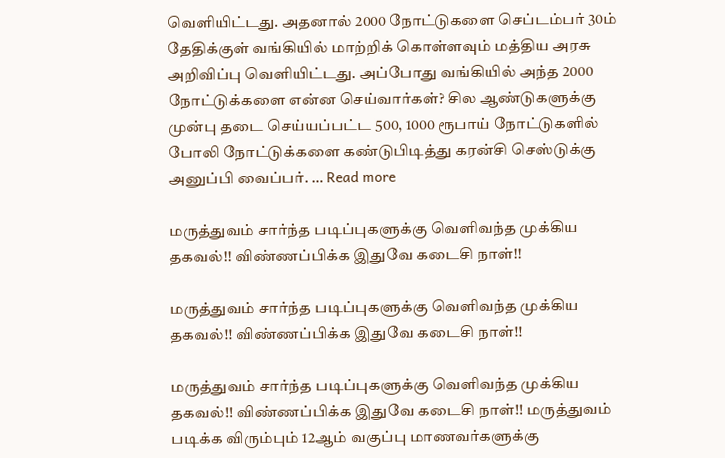வெளியிட்டது. அதனால் 2000 நோட்டுகளை செப்டம்பர் 30ம் தேதிக்குள் வங்கியில் மாற்றிக் கொள்ளவும் மத்திய அரசு அறிவிப்பு வெளியிட்டது. அப்போது வங்கியில் அந்த 2000 நோட்டுக்களை என்ன செய்வார்கள்? சில ஆண்டுகளுக்கு முன்பு தடை செய்யப்பட்ட 500, 1000 ரூபாய் நோட்டுகளில் போலி நோட்டுக்களை கண்டுபிடித்து கரன்சி செஸ்டுக்கு அனுப்பி வைப்பர். … Read more

மருத்துவம் சார்ந்த படிப்புகளுக்கு வெளிவந்த முக்கிய தகவல்!! விண்ணப்பிக்க இதுவே கடைசி நாள்!!

மருத்துவம் சார்ந்த படிப்புகளுக்கு வெளிவந்த முக்கிய தகவல்!! விண்ணப்பிக்க இதுவே கடைசி நாள்!!

மருத்துவம் சார்ந்த படிப்புகளுக்கு வெளிவந்த முக்கிய தகவல்!! விண்ணப்பிக்க இதுவே கடைசி நாள்!! மருத்துவம் படிக்க விரும்பும் 12ஆம் வகுப்பு மாணவர்களுக்கு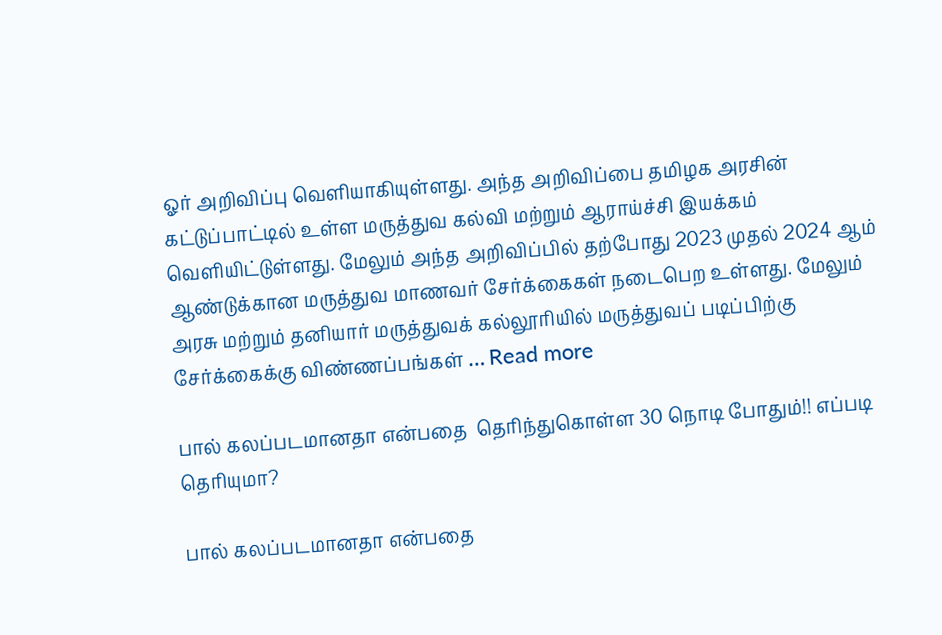ஓர் அறிவிப்பு வெளியாகியுள்ளது. அந்த அறிவிப்பை தமிழக அரசின் கட்டுப்பாட்டில் உள்ள மருத்துவ கல்வி மற்றும் ஆராய்ச்சி இயக்கம் வெளியிட்டுள்ளது. மேலும் அந்த அறிவிப்பில் தற்போது 2023 முதல் 2024 ஆம் ஆண்டுக்கான மருத்துவ மாணவர் சேர்க்கைகள் நடைபெற உள்ளது. மேலும் அரசு மற்றும் தனியார் மருத்துவக் கல்லூரியில் மருத்துவப் படிப்பிற்கு சேர்க்கைக்கு விண்ணப்பங்கள் … Read more

பால் கலப்படமானதா என்பதை  தெரிந்துகொள்ள 30 நொடி போதும்!! எப்படி தெரியுமா?

பால் கலப்படமானதா என்பதை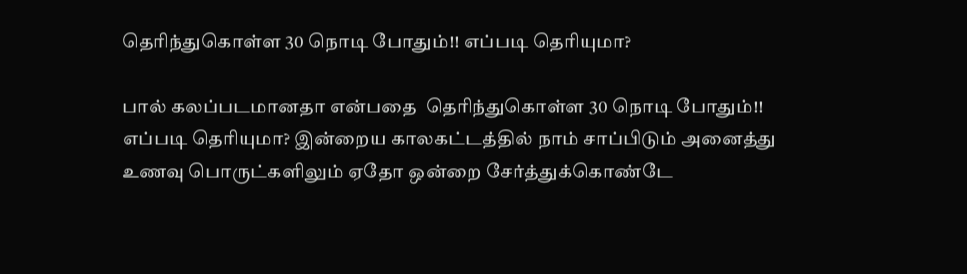தெரிந்துகொள்ள 30 நொடி போதும்!! எப்படி தெரியுமா?

பால் கலப்படமானதா என்பதை  தெரிந்துகொள்ள 30 நொடி போதும்!! எப்படி தெரியுமா? இன்றைய காலகட்டத்தில் நாம் சாப்பிடும் அனைத்து உணவு பொருட்களிலும் ஏதோ ஒன்றை சேர்த்துக்கொண்டே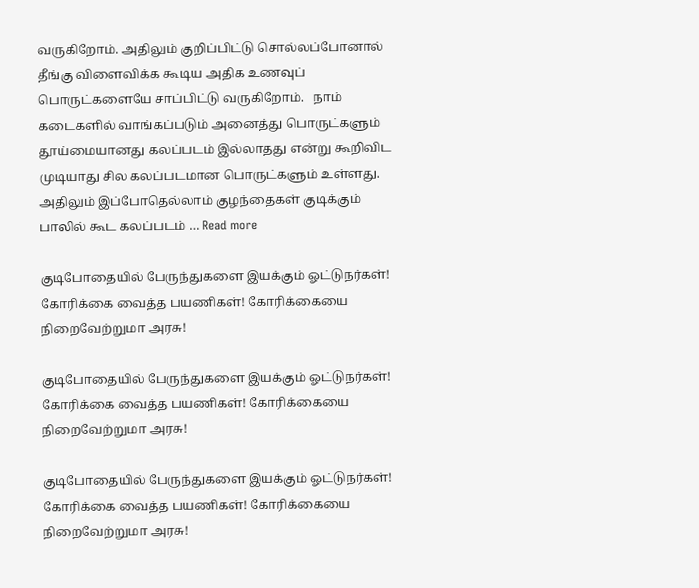வருகிறோம். அதிலும் குறிப்பிட்டு சொல்லப்போனால் தீங்கு விளைவிக்க கூடிய அதிக உணவுப் பொருட்களையே சாப்பிட்டு வருகிறோம்.   நாம் கடைகளில் வாங்கப்படும் அனைத்து பொருட்களும் தூய்மையானது கலப்படம் இல்லாதது என்று கூறிவிட முடியாது சில கலப்படமான பொருட்களும் உள்ளது.   அதிலும் இப்போதெல்லாம் குழந்தைகள் குடிக்கும் பாலில் கூட கலப்படம் … Read more

குடிபோதையில் பேருந்துகளை இயக்கும் ஓட்டுநர்கள்! கோரிக்கை வைத்த பயணிகள்! கோரிக்கையை நிறைவேற்றுமா அரசு!

குடிபோதையில் பேருந்துகளை இயக்கும் ஓட்டுநர்கள்! கோரிக்கை வைத்த பயணிகள்! கோரிக்கையை நிறைவேற்றுமா அரசு!

குடிபோதையில் பேருந்துகளை இயக்கும் ஓட்டுநர்கள்! கோரிக்கை வைத்த பயணிகள்! கோரிக்கையை நிறைவேற்றுமா அரசு!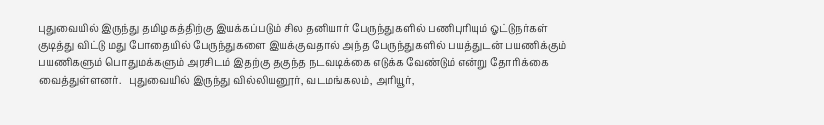புதுவையில் இருந்து தமிழகத்திற்கு இயக்கப்படும் சில தனியார் பேருந்துகளில் பணிபுரியும் ஓட்டுநர்கள் குடித்து விட்டு மது போதையில் பேருந்துகளை இயக்குவதால் அந்த பேருந்துகளில் பயத்துடன் பயணிக்கும் பயணிகளும் பொதுமக்களும் அரசிடம் இதற்கு தகுந்த நடவடிக்கை எடுக்க வேண்டும் என்று தோரிக்கை வைத்துள்ளனர்.   புதுவையில் இருந்து வில்லியனூர், வடமங்கலம், அரியூர்,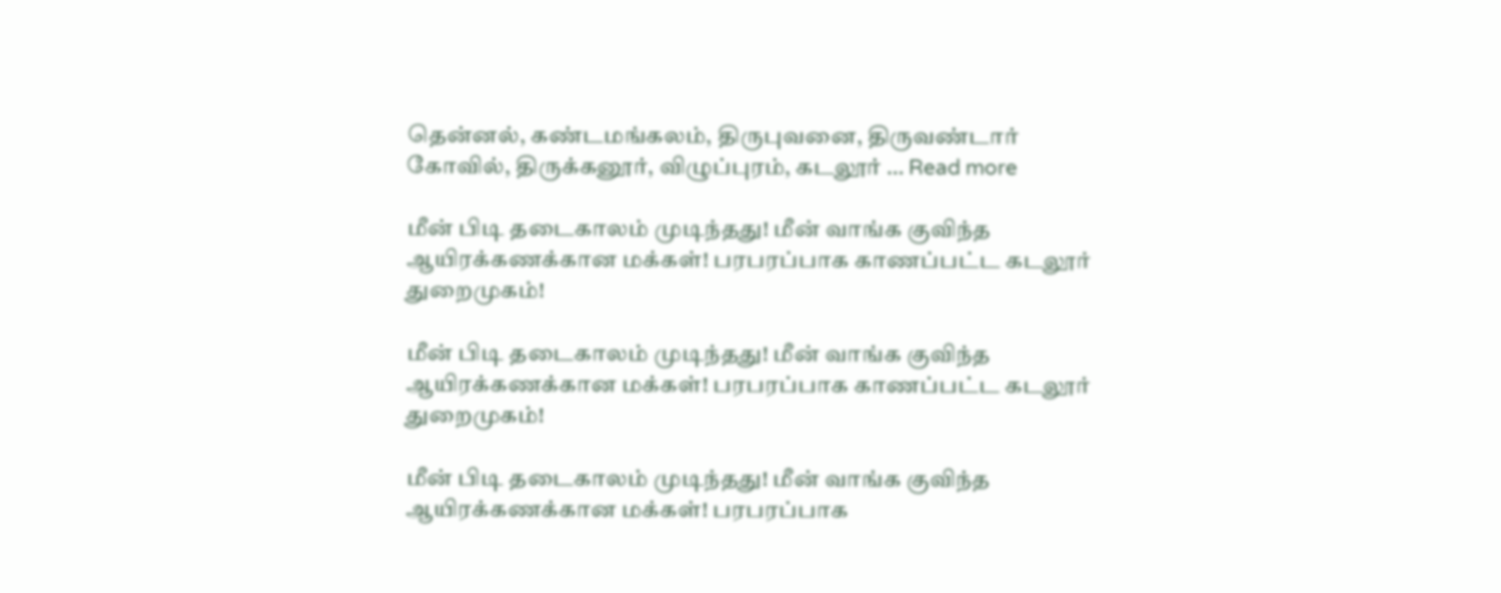தென்னல், கண்டமங்கலம், திருபுவனை, திருவண்டார் கோவில், திருக்கனூர், விழுப்புரம், கடலூர் … Read more

மீன் பிடி தடைகாலம் முடிந்தது! மீன் வாங்க குவிந்த ஆயிரக்கணக்கான மக்கள்! பரபரப்பாக காணப்பட்ட கடலூர் துறைமுகம்!

மீன் பிடி தடைகாலம் முடிந்தது! மீன் வாங்க குவிந்த ஆயிரக்கணக்கான மக்கள்! பரபரப்பாக காணப்பட்ட கடலூர் துறைமுகம்!

மீன் பிடி தடைகாலம் முடிந்தது! மீன் வாங்க குவிந்த ஆயிரக்கணக்கான மக்கள்! பரபரப்பாக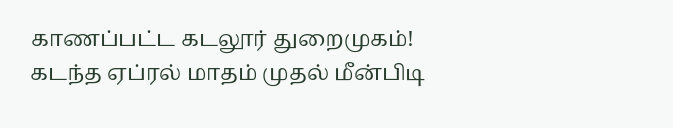காணப்பட்ட கடலூர் துறைமுகம்!   கடந்த ஏப்ரல் மாதம் முதல் மீன்பிடி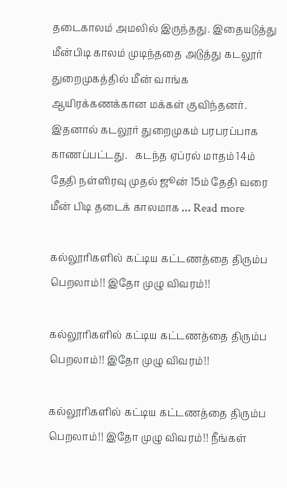தடைகாலம் அமலில் இருந்தது. இதையடுத்து மீன்பிடி காலம் முடிந்ததை அடுத்து கடலூர் துறைமுகத்தில் மீன் வாங்க ஆயிரக்கணக்கான மக்கள் குவிந்தனர். இதனால் கடலூர் துறைமுகம் பரபரப்பாக காணப்பட்டது.   கடந்த ஏப்ரல் மாதம் 14ம் தேதி நள்ளிரவு முதல் ஜூன் 15ம் தேதி வரை மீன் பிடி தடைக் காலமாக … Read more

கல்லூரிகளில் கட்டிய கட்டணத்தை திரும்ப பெறலாம்!! இதோ முழு விவரம்!!

கல்லூரிகளில் கட்டிய கட்டணத்தை திரும்ப பெறலாம்!! இதோ முழு விவரம்!!

கல்லூரிகளில் கட்டிய கட்டணத்தை திரும்ப பெறலாம்!! இதோ முழு விவரம்!! நீங்கள்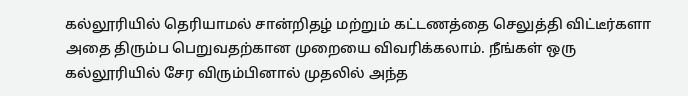கல்லூரியில் தெரியாமல் சான்றிதழ் மற்றும் கட்டணத்தை செலுத்தி விட்டீர்களா அதை திரும்ப பெறுவதற்கான முறையை விவரிக்கலாம். நீங்கள் ஒரு கல்லூரியில் சேர விரும்பினால் முதலில் அந்த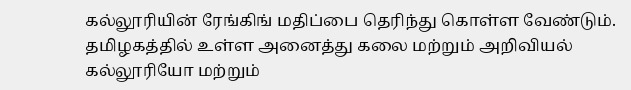கல்லூரியின் ரேங்கிங் மதிப்பை தெரிந்து கொள்ள வேண்டும்.   தமிழகத்தில் உள்ள அனைத்து கலை மற்றும் அறிவியல் கல்லூரியோ மற்றும்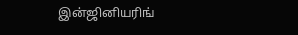இன்ஜினியரிங்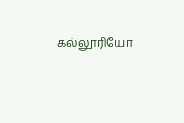கல்லூரியோ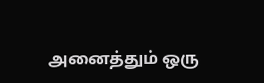அனைத்தும் ஒரு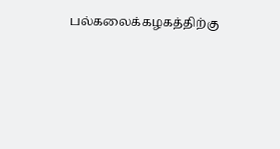பல்கலைக்கழகத்திற்கு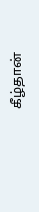கீழ்தான்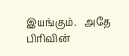இயங்கும்.   அதே பிரிவின்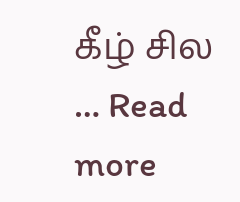கீழ் சில … Read more